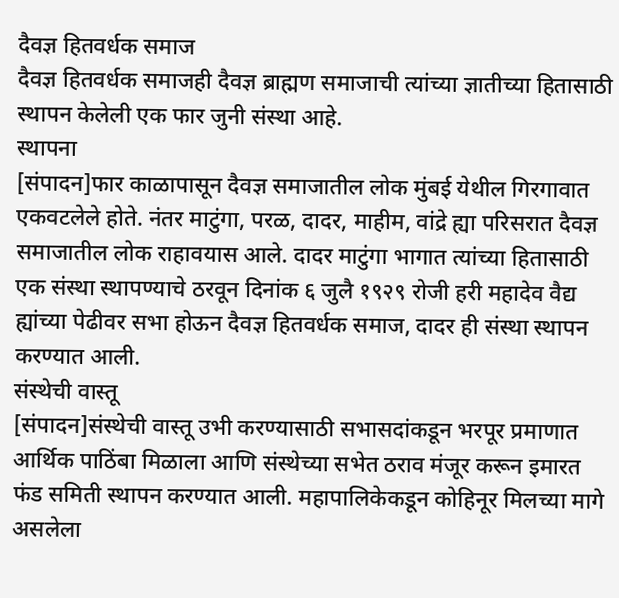दैवज्ञ हितवर्धक समाज
दैवज्ञ हितवर्धक समाजही दैवज्ञ ब्राह्मण समाजाची त्यांच्या ज्ञातीच्या हितासाठी स्थापन केलेली एक फार जुनी संस्था आहे.
स्थापना
[संपादन]फार काळापासून दैवज्ञ समाजातील लोक मुंबई येथील गिरगावात एकवटलेले होते. नंतर माटुंगा, परळ, दादर, माहीम, वांद्रे ह्या परिसरात दैवज्ञ समाजातील लोक राहावयास आले. दादर माटुंगा भागात त्यांच्या हितासाठी एक संस्था स्थापण्याचे ठरवून दिनांक ६ जुलै १९२९ रोजी हरी महादेव वैद्य ह्यांच्या पेढीवर सभा होऊन दैवज्ञ हितवर्धक समाज, दादर ही संस्था स्थापन करण्यात आली.
संस्थेची वास्तू
[संपादन]संस्थेची वास्तू उभी करण्यासाठी सभासदांकडून भरपूर प्रमाणात आर्थिक पाठिंबा मिळाला आणि संस्थेच्या सभेत ठराव मंजूर करून इमारत फंड समिती स्थापन करण्यात आली. महापालिकेकडून कोहिनूर मिलच्या मागे असलेला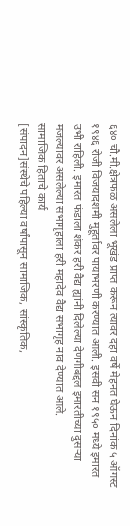६४० चौ.मी.क्षेत्रफळ असलेला भूखंड प्राप्त करून त्यावर दहा वर्षे मेहनत घेऊन दिनांक ५ ऑगस्ट १९४६ रोजी विजयादशमी मुहूर्तावर पायाभरणी करण्यात आली. इसवी सन १९५० मध्ये इमारत उभी राहिली. इमारत फंडाला शंकर हरी वैद्य ह्यांनी दिलेल्या देणगीबद्दल इमारतीच्या दुसऱ्या मजल्यावर असलेल्या सभागृहाला हरी महादेव वैद्य सभागृह नाव देण्यात आले.
सामाजिक हिताचे कार्य
[संपादन]संस्थेचे पहिल्या वर्षांपासून सामाजिक, सांस्कृतिक,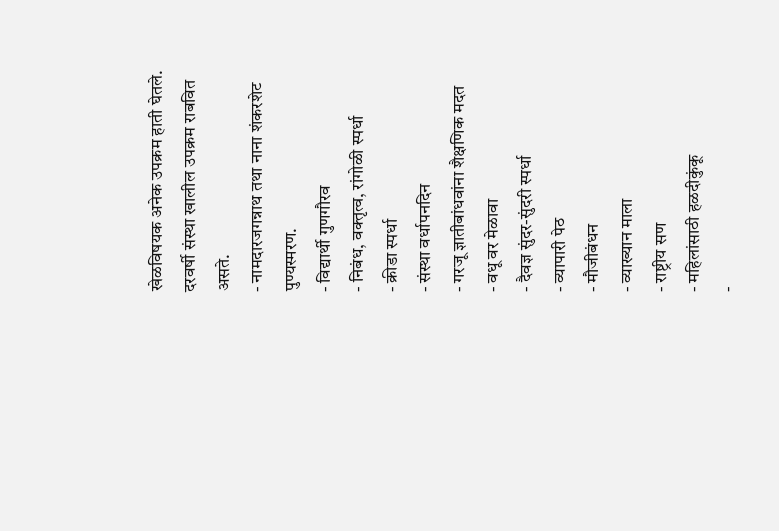खेळविषयक अनेक उपक्रम हाती घेतले. दरवर्षी संस्था खालील उपक्रम राबवित असते.
- नामदारजगन्नाथ तथा नाना शंकरशेट पुण्यस्मरण.
- विद्यार्थी गुणगौरव
- निबंध, वक्तृत्व, रांगोळी स्पर्धा
- क्रीडा स्पर्धा
- संस्था वर्धापनदिन
- गरजू ज्ञातीबांधवांना शैक्षणिक मदत
- वधू वर मेळावा
- दैवज्ञ सुंदर-सुंदरी स्पर्धा
- व्यापारी पेठ
- मौजीबंधन
- व्याख्यान माला
- राष्ट्रीय सण
- महिलांसाठी हळदीकुंकू
-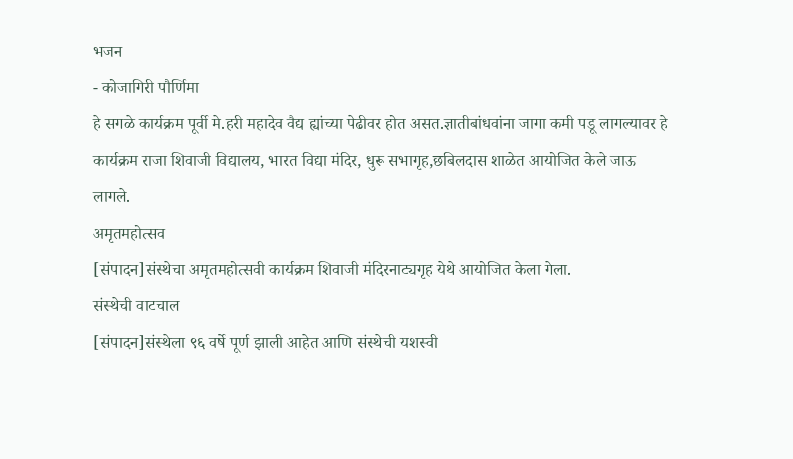भजन
- कोजागिरी पौर्णिमा
हे सगळे कार्यक्रम पूर्वी मे.हरी महादेव वैद्य ह्यांच्या पेढीवर होत असत.ज्ञातीबांधवांना जागा कमी पडू लागल्यावर हे कार्यक्रम राजा शिवाजी विद्यालय, भारत विद्या मंदिर, धुरू सभागृह,छबिलदास शाळेत आयोजित केले जाऊ लागले.
अमृतमहोत्सव
[संपादन]संस्थेचा अमृतमहोत्सवी कार्यक्रम शिवाजी मंदिरनाट्यगृह येथे आयोजित केला गेला.
संस्थेची वाटचाल
[संपादन]संस्थेला ९६ वर्षे पूर्ण झाली आहेत आणि संस्थेची यशस्वी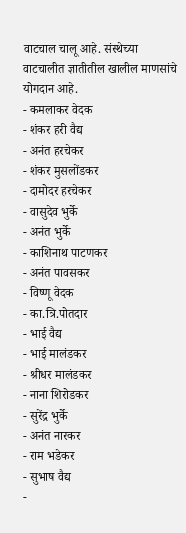वाटचाल चालू आहे. संस्थेच्या वाटचालीत ज्ञातीतील खालील माणसांचे योगदान आहे.
- कमलाकर वेदक
- शंकर हरी वैद्य
- अनंत हरचेकर
- शंकर मुसलोंडकर
- दामोदर हरचेकर
- वासुदेव भुर्के
- अनंत भुर्के
- काशिनाथ पाटणकर
- अनंत पावसकर
- विष्णू वेदक
- का.त्रि.पोतदार
- भाई वैद्य
- भाई मालंडकर
- श्रीधर मालंडकर
- नाना शिरोडकर
- सुरेंद्र भुर्के
- अनंत नारकर
- राम भडेकर
- सुभाष वैद्य
-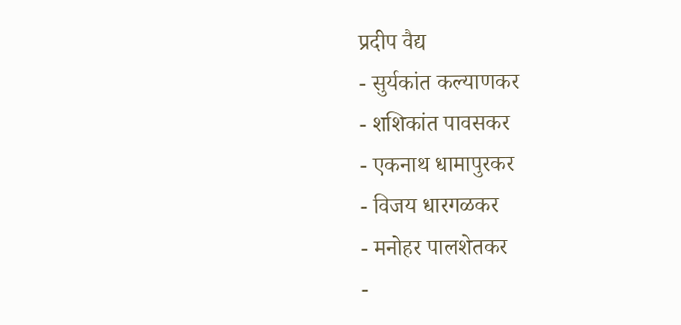प्रदीप वैद्य
- सुर्यकांत कल्याणकर
- शशिकांत पावसकर
- एकनाथ धामापुरकर
- विजय धारगळकर
- मनोहर पालशेतकर
-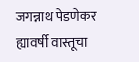जगन्नाथ पेडणेकर
ह्यावर्षी वास्तूचा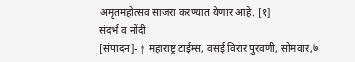अमृतमहोत्सव साजरा करण्यात येणार आहे. [१]
संदर्भ व नोंदी
[संपादन]- ↑ महाराष्ट्र टाईम्स, वसई विरार पुरवणी, सोमवार,७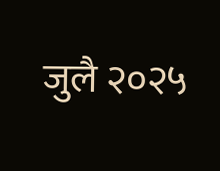जुलै २०२५